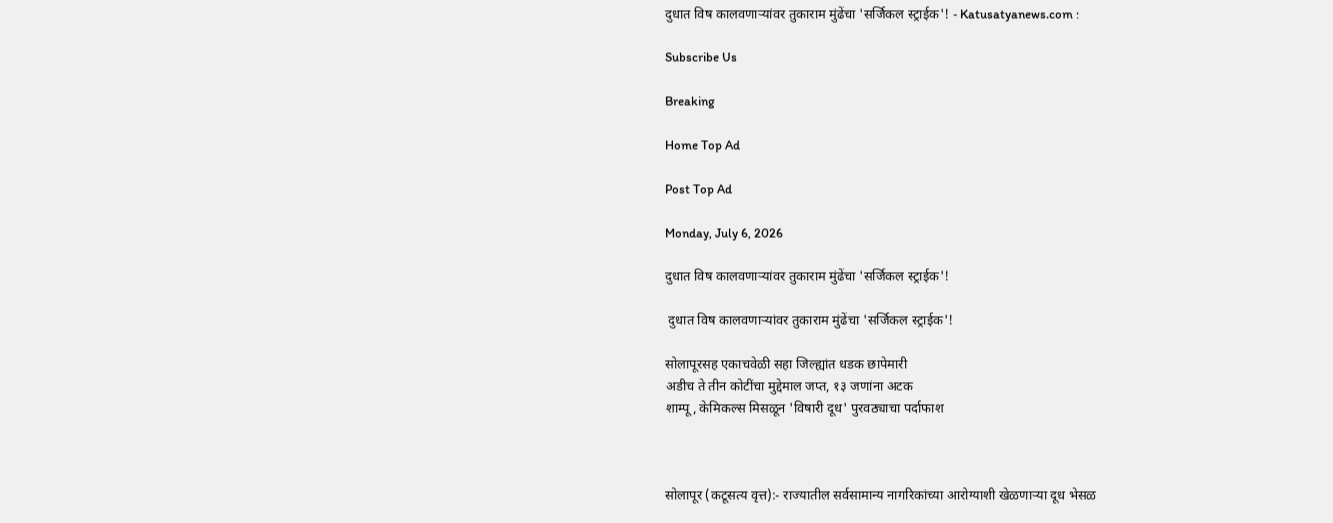दुधात विष कालवणाऱ्यांवर तुकाराम मुंढेंचा 'सर्जिकल स्ट्राईक'! - Katusatyanews.com :

Subscribe Us

Breaking

Home Top Ad

Post Top Ad

Monday, July 6, 2026

दुधात विष कालवणाऱ्यांवर तुकाराम मुंढेंचा 'सर्जिकल स्ट्राईक'!

 दुधात विष कालवणाऱ्यांवर तुकाराम मुंढेंचा 'सर्जिकल स्ट्राईक'!

सोलापूरसह एकाचवेळी सहा जिल्ह्यांत धडक छापेमारी
अडीच ते तीन कोटींचा मुद्देमाल जप्त, १३ जणांना अटक
शाम्पू, केमिकल्स मिसळून 'विषारी दूध' पुरवठ्याचा पर्दाफाश



सोलापूर (कटूसत्य वृत्त):- राज्यातील सर्वसामान्य नागरिकांच्या आरोग्याशी खेळणाऱ्या दूध भेसळ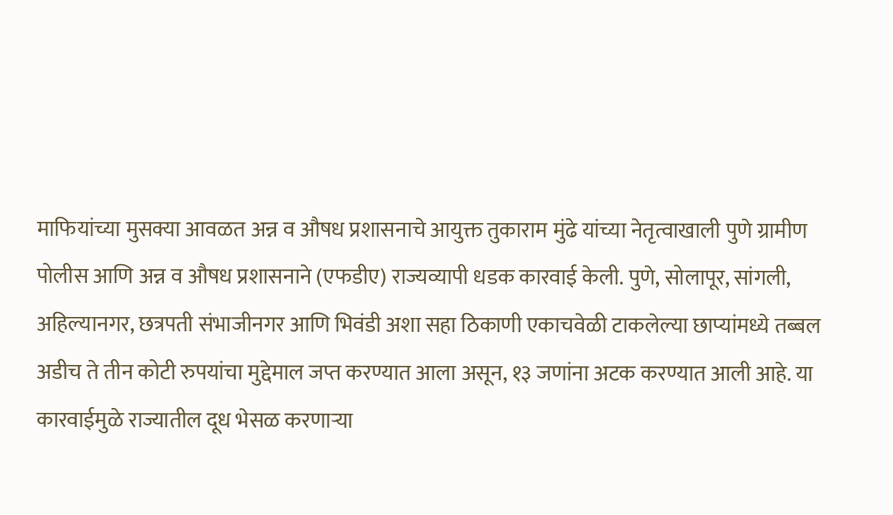माफियांच्या मुसक्या आवळत अन्न व औषध प्रशासनाचे आयुक्त तुकाराम मुंढे यांच्या नेतृत्वाखाली पुणे ग्रामीण पोलीस आणि अन्न व औषध प्रशासनाने (एफडीए) राज्यव्यापी धडक कारवाई केली. पुणे, सोलापूर, सांगली, अहिल्यानगर, छत्रपती संभाजीनगर आणि भिवंडी अशा सहा ठिकाणी एकाचवेळी टाकलेल्या छाप्यांमध्ये तब्बल अडीच ते तीन कोटी रुपयांचा मुद्देमाल जप्त करण्यात आला असून, १३ जणांना अटक करण्यात आली आहे. या कारवाईमुळे राज्यातील दूध भेसळ करणाऱ्या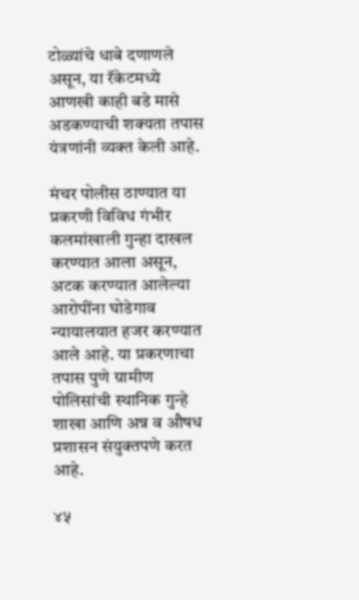टोळ्यांचे धाबे दणाणले असून, या रॅकेटमध्ये आणखी काही बडे मासे अडकण्याची शक्यता तपास यंत्रणांनी व्यक्त केली आहे.

मंचर पोलीस ठाण्यात या प्रकरणी विविध गंभीर कलमांखाली गुन्हा दाखल करण्यात आला असून, अटक करण्यात आलेल्या आरोपींना घोडेगाव न्यायालयात हजर करण्यात आले आहे. या प्रकरणाचा तपास पुणे ग्रामीण पोलिसांची स्थानिक गुन्हे शाखा आणि अन्न व औषध प्रशासन संयुक्तपणे करत आहे.

४५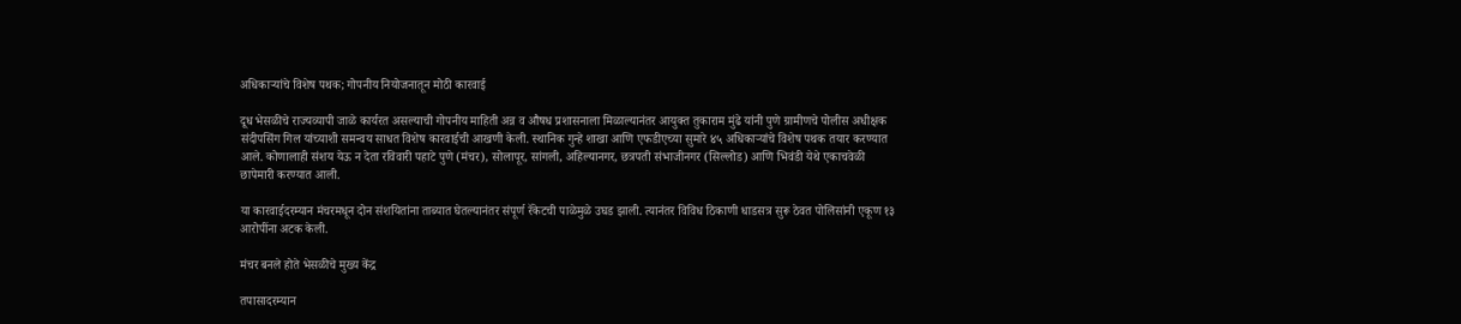अधिकाऱ्यांचे विशेष पथक; गोपनीय नियोजनातून मोठी कारवाई

दूध भेसळीचे राज्यव्यापी जाळे कार्यरत असल्याची गोपनीय माहिती अन्न व औषध प्रशासनाला मिळाल्यानंतर आयुक्त तुकाराम मुंढे यांनी पुणे ग्रामीणचे पोलीस अधीक्षक संदीपसिंग गिल यांच्याशी समन्वय साधत विशेष कारवाईची आखणी केली. स्थानिक गुन्हे शाखा आणि एफडीएच्या सुमारे ४५ अधिकाऱ्यांचे विशेष पथक तयार करण्यात आले. कोणालाही संशय येऊ न देता रविवारी पहाटे पुणे (मंचर), सोलापूर, सांगली, अहिल्यानगर, छत्रपती संभाजीनगर (सिल्लोड) आणि भिवंडी येथे एकाचवेळी छापेमारी करण्यात आली.

या कारवाईदरम्यान मंचरमधून दोन संशयितांना ताब्यात घेतल्यानंतर संपूर्ण रॅकेटची पाळेमुळे उघड झाली. त्यानंतर विविध ठिकाणी धाडसत्र सुरू ठेवत पोलिसांनी एकूण १३ आरोपींना अटक केली.

मंचर बनले होते भेसळीचे मुख्य केंद्र

तपासादरम्यान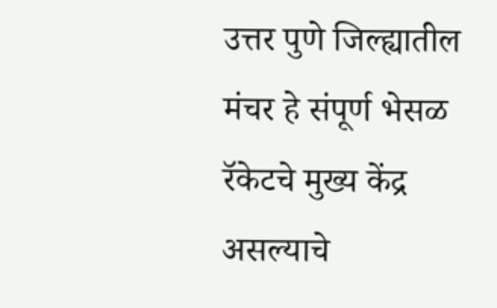उत्तर पुणे जिल्ह्यातील मंचर हे संपूर्ण भेसळ रॅकेटचे मुख्य केंद्र असल्याचे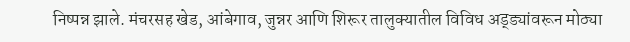निष्पन्न झाले. मंचरसह खेड, आंबेगाव, जुन्नर आणि शिरूर तालुक्यातील विविध अड्ड्यांवरून मोठ्या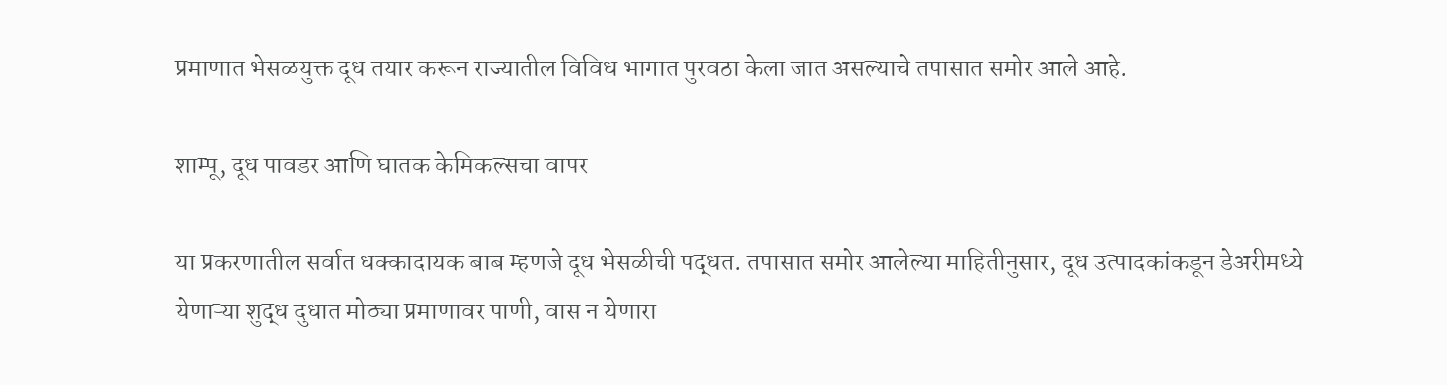प्रमाणात भेसळयुक्त दूध तयार करून राज्यातील विविध भागात पुरवठा केला जात असल्याचे तपासात समोर आले आहे.

शाम्पू, दूध पावडर आणि घातक केमिकल्सचा वापर

या प्रकरणातील सर्वात धक्कादायक बाब म्हणजे दूध भेसळीची पद्धत. तपासात समोर आलेल्या माहितीनुसार, दूध उत्पादकांकडून डेअरीमध्ये येणाऱ्या शुद्ध दुधात मोठ्या प्रमाणावर पाणी, वास न येणारा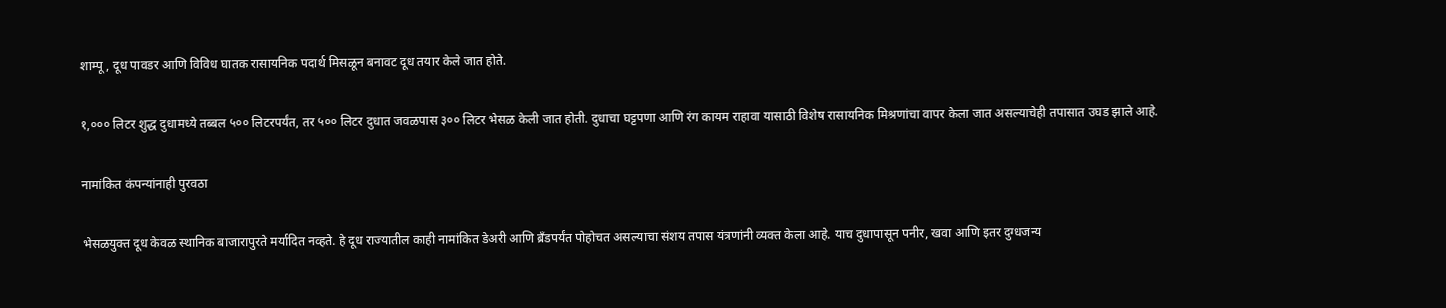शाम्पू, दूध पावडर आणि विविध घातक रासायनिक पदार्थ मिसळून बनावट दूध तयार केले जात होते.

१,००० लिटर शुद्ध दुधामध्ये तब्बल ५०० लिटरपर्यंत, तर ५०० लिटर दुधात जवळपास ३०० लिटर भेसळ केली जात होती. दुधाचा घट्टपणा आणि रंग कायम राहावा यासाठी विशेष रासायनिक मिश्रणांचा वापर केला जात असल्याचेही तपासात उघड झाले आहे.

नामांकित कंपन्यांनाही पुरवठा

भेसळयुक्त दूध केवळ स्थानिक बाजारापुरते मर्यादित नव्हते. हे दूध राज्यातील काही नामांकित डेअरी आणि ब्रँडपर्यंत पोहोचत असल्याचा संशय तपास यंत्रणांनी व्यक्त केला आहे. याच दुधापासून पनीर, खवा आणि इतर दुग्धजन्य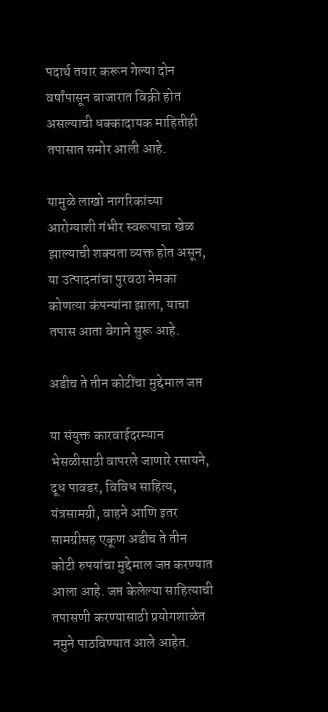पदार्थ तयार करून गेल्या दोन वर्षांपासून बाजारात विक्री होत असल्याची धक्कादायक माहितीही तपासात समोर आली आहे.

यामुळे लाखो नागरिकांच्या आरोग्याशी गंभीर स्वरूपाचा खेळ झाल्याची शक्यता व्यक्त होत असून, या उत्पादनांचा पुरवठा नेमका कोणत्या कंपन्यांना झाला, याचा तपास आता वेगाने सुरू आहे.

अडीच ते तीन कोटींचा मुद्देमाल जप्त

या संयुक्त कारवाईदरम्यान भेसळीसाठी वापरले जाणारे रसायने, दूध पावडर, विविध साहित्य, यंत्रसामग्री, वाहने आणि इतर सामग्रीसह एकूण अडीच ते तीन कोटी रुपयांचा मुद्देमाल जप्त करण्यात आला आहे. जप्त केलेल्या साहित्याची तपासणी करण्यासाठी प्रयोगशाळेत नमुने पाठविण्यात आले आहेत.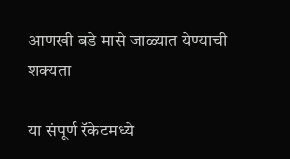आणखी बडे मासे जाळ्यात येण्याची शक्यता

या संपूर्ण रॅकेटमध्ये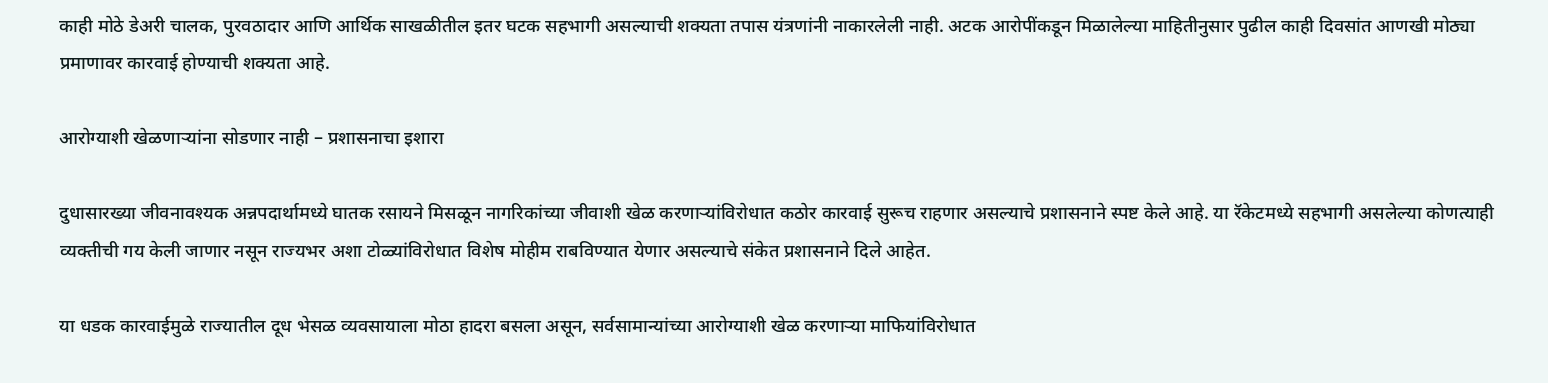काही मोठे डेअरी चालक, पुरवठादार आणि आर्थिक साखळीतील इतर घटक सहभागी असल्याची शक्यता तपास यंत्रणांनी नाकारलेली नाही. अटक आरोपींकडून मिळालेल्या माहितीनुसार पुढील काही दिवसांत आणखी मोठ्या प्रमाणावर कारवाई होण्याची शक्यता आहे.

आरोग्याशी खेळणाऱ्यांना सोडणार नाही – प्रशासनाचा इशारा

दुधासारख्या जीवनावश्यक अन्नपदार्थामध्ये घातक रसायने मिसळून नागरिकांच्या जीवाशी खेळ करणाऱ्यांविरोधात कठोर कारवाई सुरूच राहणार असल्याचे प्रशासनाने स्पष्ट केले आहे. या रॅकेटमध्ये सहभागी असलेल्या कोणत्याही व्यक्तीची गय केली जाणार नसून राज्यभर अशा टोळ्यांविरोधात विशेष मोहीम राबविण्यात येणार असल्याचे संकेत प्रशासनाने दिले आहेत.

या धडक कारवाईमुळे राज्यातील दूध भेसळ व्यवसायाला मोठा हादरा बसला असून, सर्वसामान्यांच्या आरोग्याशी खेळ करणाऱ्या माफियांविरोधात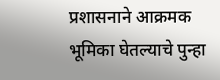प्रशासनाने आक्रमक भूमिका घेतल्याचे पुन्हा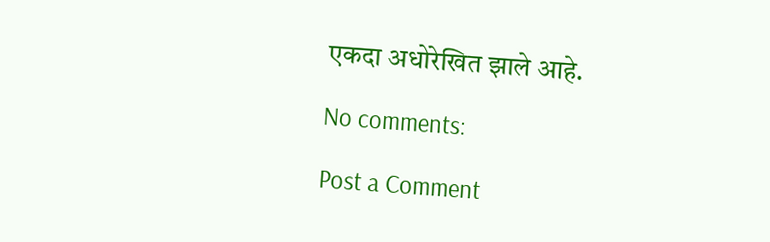एकदा अधोरेखित झाले आहे.

No comments:

Post a Comment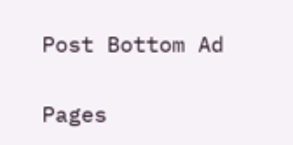Post Bottom Ad

Pages